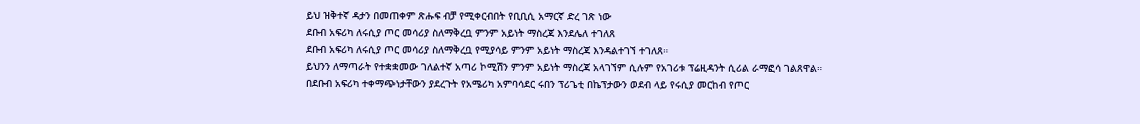ይህ ዝቅተኛ ዳታን በመጠቀም ጽሑፍ ብቻ የሚቀርብበት የቢቢሲ አማርኛ ድረ ገጽ ነው
ደቡብ አፍሪካ ለሩሲያ ጦር መሳሪያ ስለማቅረቧ ምንም አይነት ማስረጃ እንደሌለ ተገለጸ
ደቡብ አፍሪካ ለሩሲያ ጦር መሳሪያ ስለማቅረቧ የሚያሳይ ምንም አይነት ማስረጃ እንዳልተገኘ ተገለጸ።
ይህንን ለማጣራት የተቋቋመው ገለልተኛ አጣሪ ኮሚሽን ምንም አይነት ማስረጃ አላገኘም ሲሉም የአገሪቱ ፕሬዚዳንት ሲሪል ራማፎሳ ገልጸዋል።
በደቡብ አፍሪካ ተቀማጭነታቸውን ያደረጉት የአሜሪካ አምባሳደር ሩበን ፕሪጌቲ በኬፕታውን ወደብ ላይ የሩሲያ መርከብ የጦር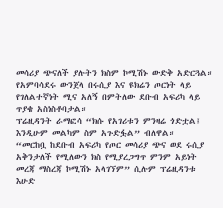መሳሪያ ጭናለች ያሉትን ክስም ኮሚሽኑ ውድቅ አድርጓል።
የአምባሳደሩ ውንጀላ በሩሲያ እና ዩክሬን ጦርነት ላይ የገለልተኛነት ሚና አለኝ በምትለው ደቡብ አፍሪካ ላይ ጥያቄ አስነስቶባታል።
ፕሬዚዳንት ራማፎሳ “ክሱ የአገሪቱን ምንዛሬ ጎድቷል፤ እንዲሁም መልካም ስም አጉድፏል” ብለዋል።
“መርከቧ ከደቡብ አፍሪካ የጦር መሳሪያ ጭና ወደ ሩሲያ አቅንታለች የሚለውን ክስ የሚያረጋግጥ ምንም አይነት መረጃ ማስረጃ ኮሚሽኑ አላገኘም” ሲሉም ፕሬዚዳንቱ እሁድ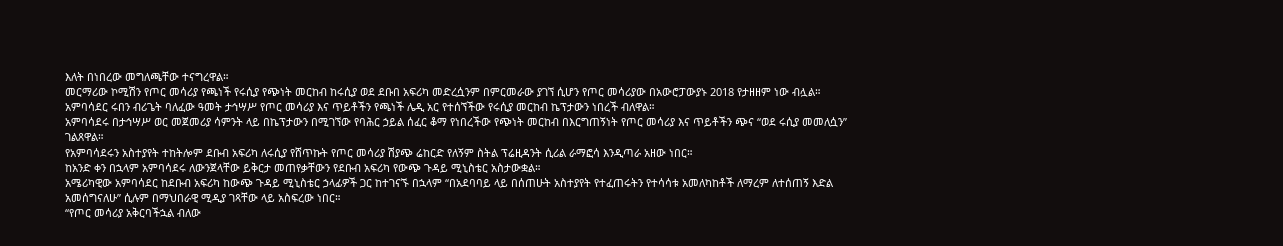እለት በነበረው መግለጫቸው ተናግረዋል።
መርማሪው ኮሚሽን የጦር መሳሪያ የጫነች የሩሲያ የጭነት መርከብ ከሩሲያ ወደ ደቡበ አፍሪካ መድረሷንም በምርመራው ያገኘ ሲሆን የጦር መሳሪያው በአውሮፓውያኑ 2018 የታዘዘም ነው ብሏል።
አምባሳደር ሩበን ብሪጌት ባለፈው ዓመት ታኅሣሥ የጦር መሳሪያ እና ጥይቶችን የጫነች ሌዲ አር የተሰኘችው የሩሲያ መርከብ ኬፕታውን ነበረች ብለዋል።
አምባሳደሩ በታኅሣሥ ወር መጀመሪያ ሳምንት ላይ በኬፕታውን በሚገኘው የባሕር ኃይል ሰፈር ቆማ የነበረችው የጭነት መርከብ በእርግጠኝነት የጦር መሳሪያ እና ጥይቶችን ጭና “ወደ ሩሲያ መመለሷን” ገልጸዋል።
የአምባሳደሩን አስተያየት ተከትሎም ደቡብ አፍሪካ ለሩሲያ የሸጥኩት የጦር መሳሪያ ሽያጭ ሬከርድ የለኝም ስትል ፕሬዚዳንት ሲሪል ራማፎሳ እንዲጣራ አዘው ነበር።
ከአንድ ቀን በኋላም አምባሳደሩ ለውንጀላቸው ይቅርታ መጠየቃቸውን የደቡብ አፍሪካ የውጭ ጉዳይ ሚኒስቴር አስታውቋል።
አሜሪካዊው አምባሳደር ከደቡብ አፍሪካ ከውጭ ጉዳይ ሚኒስቴር ኃላፊዎች ጋር ከተገናኙ በኋላም “በአደባባይ ላይ በሰጠሁት አስተያየት የተፈጠሩትን የተሳሳቱ አመለካከቶች ለማረም ለተሰጠኝ እድል አመሰግናለሁ” ሲሉም በማህበራዊ ሚዲያ ገጻቸው ላይ አስፍረው ነበር።
“የጦር መሳሪያ አቅርባችኋል ብለው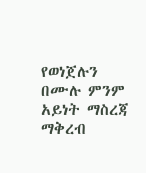የወነጀሉን በሙሉ ምንም አይነት ማስረጃ ማቅረብ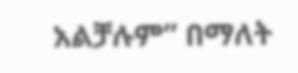አልቻሉም” በማለት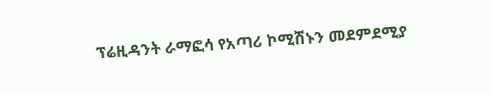ፕሬዚዳንት ራማፎሳ የአጣሪ ኮሚሽኑን መደምደሚያ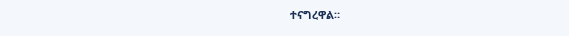ተናግረዋል።